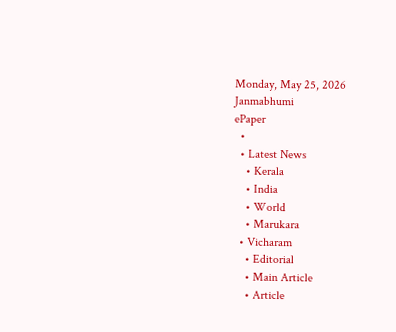Monday, May 25, 2026
Janmabhumi
ePaper
  •
  • Latest News
    • Kerala
    • India
    • World
    • Marukara
  • Vicharam
    • Editorial
    • Main Article
    • Article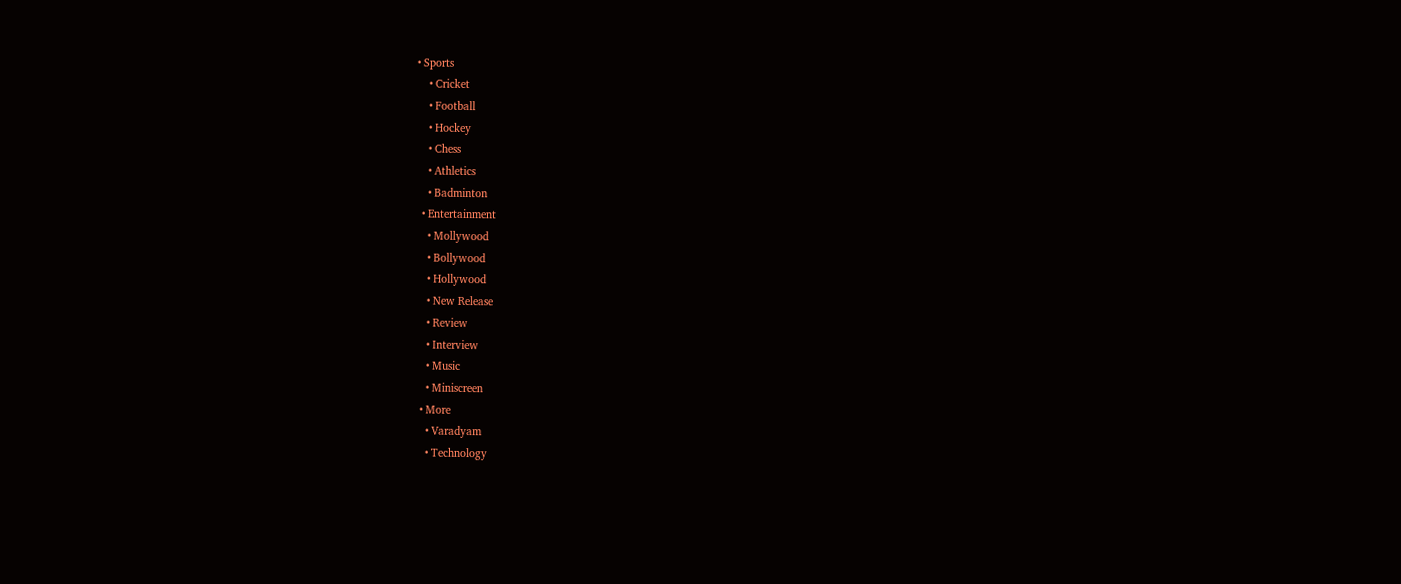• Sports
    • Cricket
    • Football
    • Hockey
    • Chess
    • Athletics
    • Badminton
  • Entertainment
    • Mollywood
    • Bollywood
    • Hollywood
    • New Release
    • Review
    • Interview
    • Music
    • Miniscreen
  • More
    • Varadyam
    • Technology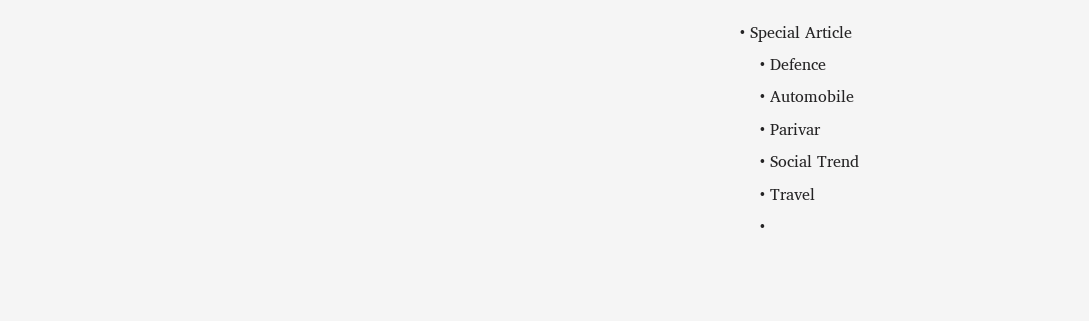• Special Article
    • Defence
    • Automobile
    • Parivar
    • Social Trend
    • Travel
    •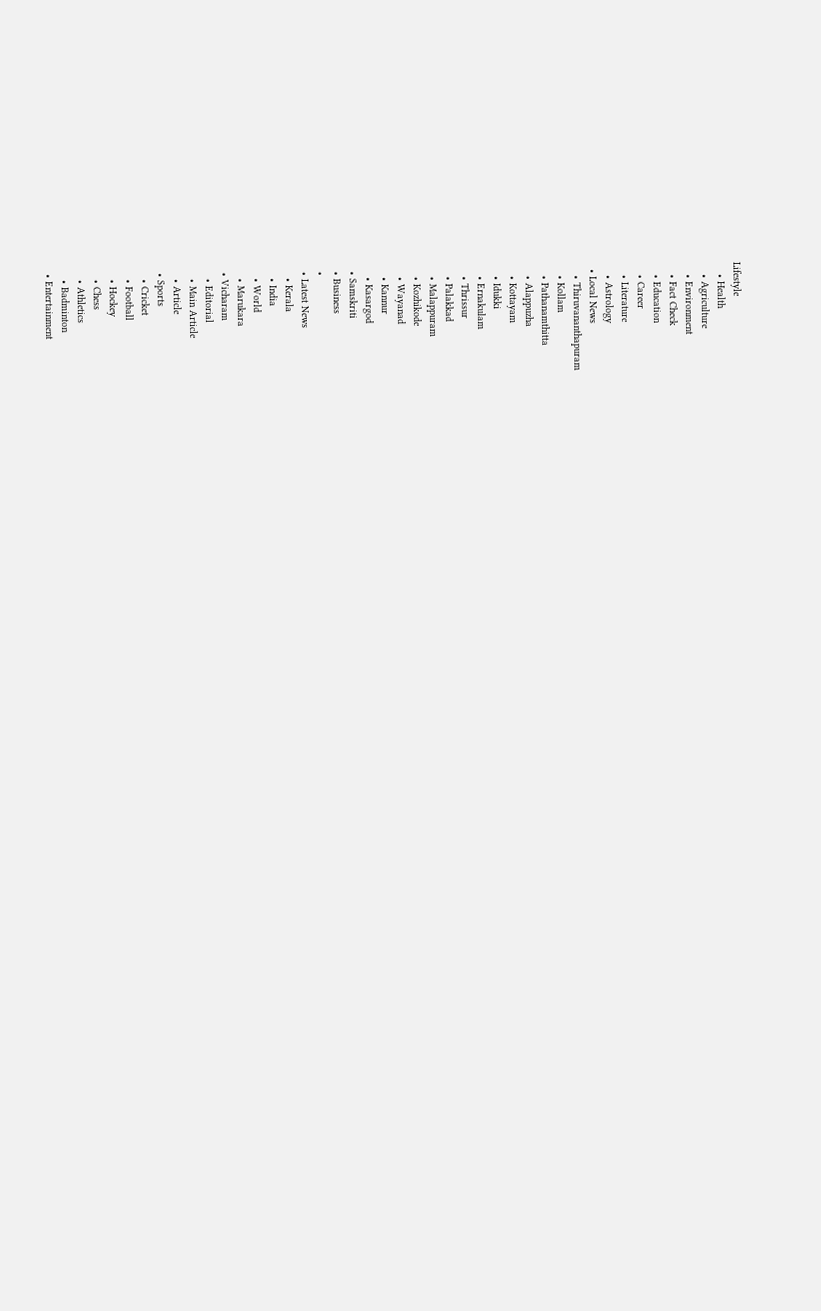Lifestyle
    • Health
    • Agriculture
    • Environment
    • Fact Check
    • Education
    • Career
    • Literature
    • Astrology
  • Local News
    • Thiruvananthapuram
    • Kollam
    • Pathanamthitta
    • Alappuzha
    • Kottayam
    • Idukki
    • Ernakulam
    • Thrissur
    • Palakkad
    • Malappuram
    • Kozhikode
    • Wayanad
    • Kannur
    • Kasargod
  • Samskriti
  • Business
  •
  • Latest News
    • Kerala
    • India
    • World
    • Marukara
  • Vicharam
    • Editorial
    • Main Article
    • Article
  • Sports
    • Cricket
    • Football
    • Hockey
    • Chess
    • Athletics
    • Badminton
  • Entertainment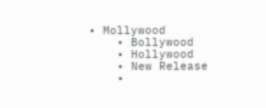• Mollywood
    • Bollywood
    • Hollywood
    • New Release
    •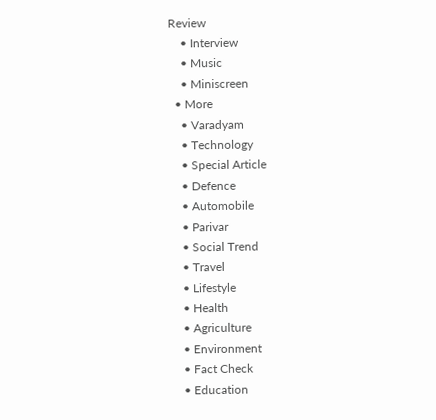Review
    • Interview
    • Music
    • Miniscreen
  • More
    • Varadyam
    • Technology
    • Special Article
    • Defence
    • Automobile
    • Parivar
    • Social Trend
    • Travel
    • Lifestyle
    • Health
    • Agriculture
    • Environment
    • Fact Check
    • Education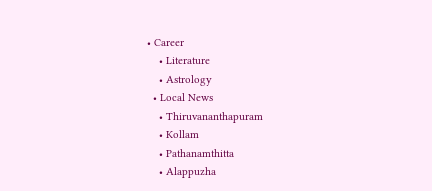• Career
    • Literature
    • Astrology
  • Local News
    • Thiruvananthapuram
    • Kollam
    • Pathanamthitta
    • Alappuzha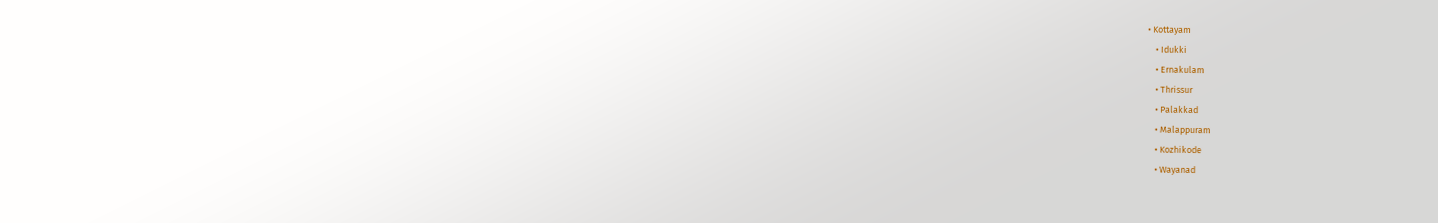• Kottayam
    • Idukki
    • Ernakulam
    • Thrissur
    • Palakkad
    • Malappuram
    • Kozhikode
    • Wayanad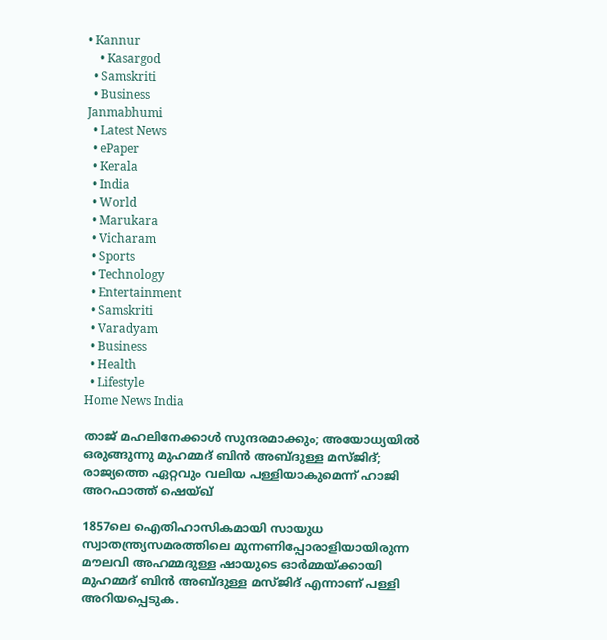• Kannur
    • Kasargod
  • Samskriti
  • Business
Janmabhumi
  • Latest News
  • ePaper
  • Kerala
  • India
  • World
  • Marukara
  • Vicharam
  • Sports
  • Technology
  • Entertainment
  • Samskriti
  • Varadyam
  • Business
  • Health
  • Lifestyle
Home News India

താജ് മഹലിനേക്കാള്‍ സുന്ദരമാക്കും; അയോധ്യയില്‍ ഒരുങ്ങുന്നു മുഹമ്മദ് ബിന്‍ അബ്ദുള്ള മസ്ജിദ്; രാജ്യത്തെ ഏറ്റവും വലിയ പള്ളിയാകുമെന്ന് ഹാജി അറഫാത്ത് ഷെയ്ഖ്

1857ലെ ഐതിഹാസികമായി സായുധ സ്വാതന്ത്ര്യസമരത്തിലെ മുന്നണിപ്പോരാളിയായിരുന്ന മൗലവി അഹമ്മദുള്ള ഷായുടെ ഓര്‍മ്മയ്‌ക്കായി മുഹമ്മദ് ബിന്‍ അബ്ദുള്ള മസ്ജിദ് എന്നാണ് പള്ളി അറിയപ്പെടുക.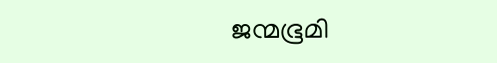ജന്മഭൂമി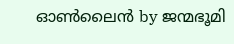ഓണ്‍ലൈന്‍ by ജന്മഭൂമി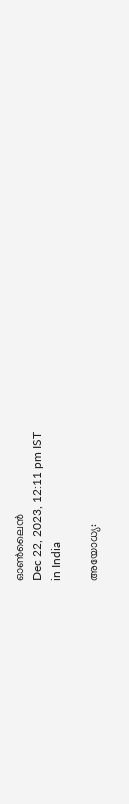ഓണ്‍ലൈന്‍
Dec 22, 2023, 12:11 pm IST
in India

അയോധ്യ: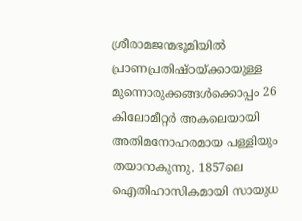ശ്രീരാമജന്മഭൂമിയില്‍ പ്രാണപ്രതിഷ്ഠയ്‌ക്കായുള്ള മുന്നൊരുക്കങ്ങള്‍ക്കൊപ്പം 26 കിലോമീറ്റര്‍ അകലെയായി അതിമനോഹരമായ പള്ളിയും തയാറാകുന്നു. 1857ലെ ഐതിഹാസികമായി സായുധ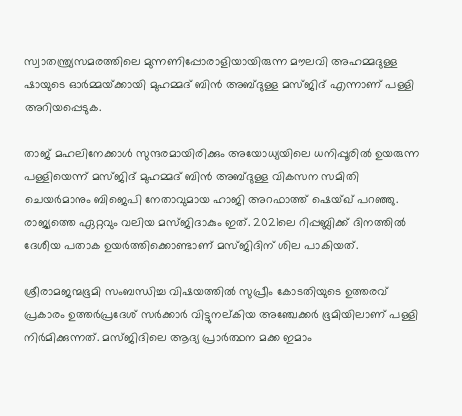സ്വാതന്ത്ര്യസമരത്തിലെ മുന്നണിപ്പോരാളിയായിരുന്ന മൗലവി അഹമ്മദുള്ള ഷായുടെ ഓര്‍മ്മയ്‌ക്കായി മുഹമ്മദ് ബിന്‍ അബ്ദുള്ള മസ്ജിദ് എന്നാണ് പള്ളി അറിയപ്പെടുക.

താജ് മഹലിനേക്കാള്‍ സുന്ദരമായിരിക്കും അയോധ്യയിലെ ധനിപ്പൂരില്‍ ഉയരുന്ന പള്ളിയെന്ന് മസ്ജിദ് മുഹമ്മദ് ബിന്‍ അബ്ദുള്ള വികസന സമിതി ചെയര്‍മാനും ബിജെപി നേതാവുമായ ഹാജി അറഫാത്ത് ഷെയ്ഖ് പറഞ്ഞു. രാജ്യത്തെ ഏറ്റവും വലിയ മസ്ജിദാകും ഇത്. 2021ലെ റിപ്പബ്ലിക്ക് ദിനത്തില്‍ ദേശീയ പതാക ഉയര്‍ത്തിക്കൊണ്ടാണ് മസ്ജിദിന് ശില പാകിയത്.

ശ്രീരാമജന്മഭൂമി സംബന്ധിച്ച വിഷയത്തില്‍ സുപ്രീം കോടതിയുടെ ഉത്തരവ് പ്രകാരം ഉത്തര്‍പ്രദേശ് സര്‍ക്കാര്‍ വിട്ടുനല്കിയ അഞ്ചേക്കര്‍ ഭൂമിയിലാണ് പള്ളി നിര്‍മിക്കുന്നത്. മസ്ജിദിലെ ആദ്യ പ്രാര്‍ത്ഥന മക്ക ഇമാം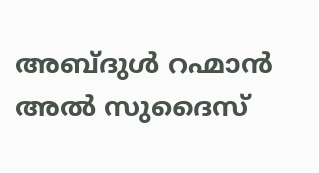അബ്ദുള്‍ റഹ്മാന്‍ അല്‍ സുദൈസ്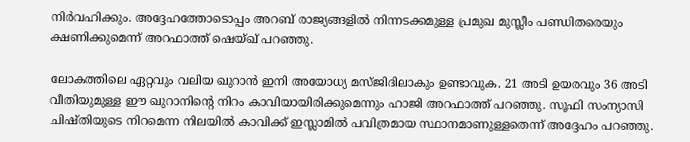നിര്‍വഹിക്കും. അദ്ദേഹത്തോടൊപ്പം അറബ് രാജ്യങ്ങളില്‍ നിന്നടക്കമുള്ള പ്രമുഖ മുസ്ലീം പണ്ഡിതരെയും ക്ഷണിക്കുമെന്ന് അറഫാത്ത് ഷെയ്ഖ് പറഞ്ഞു.

ലോകത്തിലെ ഏറ്റവും വലിയ ഖുറാന്‍ ഇനി അയോധ്യ മസ്ജിദിലാകും ഉണ്ടാവുക. 21 അടി ഉയരവും 36 അടി വീതിയുമുള്ള ഈ ഖുറാനിന്റെ നിറം കാവിയായിരിക്കുമെന്നും ഹാജി അറഫാത്ത് പറഞ്ഞു. സൂഫി സംന്യാസി ചിഷ്തിയുടെ നിറമെന്ന നിലയില്‍ കാവിക്ക് ഇസ്ലാമില്‍ പവിത്രമായ സ്ഥാനമാണുള്ളതെന്ന് അദ്ദേഹം പറഞ്ഞു.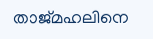താജ്മഹലിനെ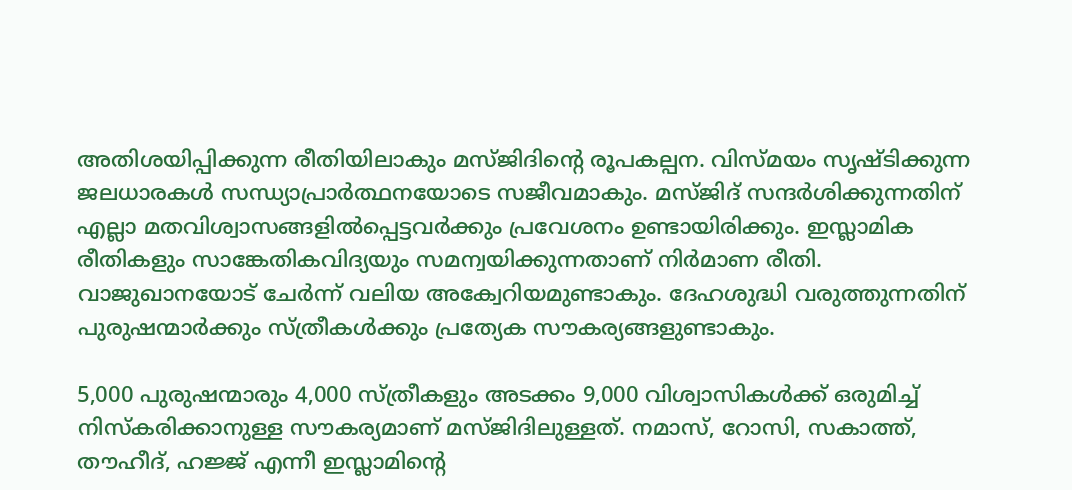അതിശയിപ്പിക്കുന്ന രീതിയിലാകും മസ്ജിദിന്റെ രൂപകല്പന. വിസ്മയം സൃഷ്ടിക്കുന്ന ജലധാരകള്‍ സന്ധ്യാപ്രാര്‍ത്ഥനയോടെ സജീവമാകും. മസ്ജിദ് സന്ദര്‍ശിക്കുന്നതിന് എല്ലാ മതവിശ്വാസങ്ങളില്‍പ്പെട്ടവര്‍ക്കും പ്രവേശനം ഉണ്ടായിരിക്കും. ഇസ്ലാമിക രീതികളും സാങ്കേതികവിദ്യയും സമന്വയിക്കുന്നതാണ് നിര്‍മാണ രീതി. വാജുഖാനയോട് ചേര്‍ന്ന് വലിയ അക്വേറിയമുണ്ടാകും. ദേഹശുദ്ധി വരുത്തുന്നതിന് പുരുഷന്മാര്‍ക്കും സ്ത്രീകള്‍ക്കും പ്രത്യേക സൗകര്യങ്ങളുണ്ടാകും.

5,000 പുരുഷന്മാരും 4,000 സ്ത്രീകളും അടക്കം 9,000 വിശ്വാസികള്‍ക്ക് ഒരുമിച്ച് നിസ്‌കരിക്കാനുള്ള സൗകര്യമാണ് മസ്ജിദിലുള്ളത്. നമാസ്, റോസി, സകാത്ത്, തൗഹീദ്, ഹജ്ജ് എന്നീ ഇസ്ലാമിന്റെ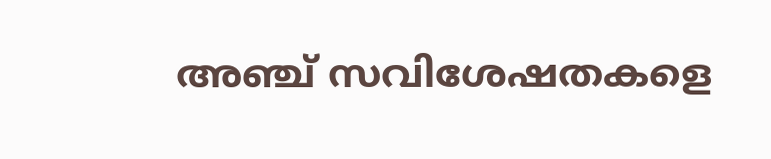അഞ്ച് സവിശേഷതകളെ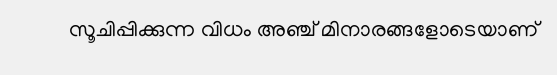സൂചിപ്പിക്കുന്ന വിധം അഞ്ച് മിനാരങ്ങളോടെയാണ്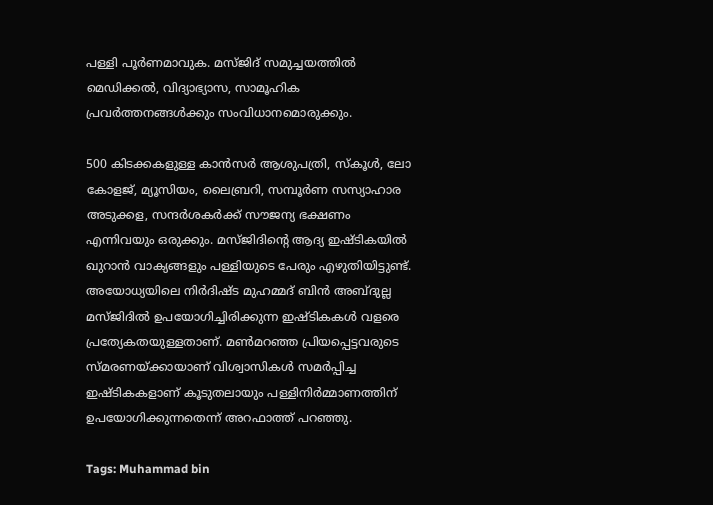പള്ളി പൂര്‍ണമാവുക. മസ്ജിദ് സമുച്ചയത്തില്‍ മെഡിക്കല്‍, വിദ്യാഭ്യാസ, സാമൂഹിക പ്രവര്‍ത്തനങ്ങള്‍ക്കും സംവിധാനമൊരുക്കും.

500 കിടക്കകളുള്ള കാന്‍സര്‍ ആശുപത്രി, സ്‌കൂള്‍, ലോ കോളജ്, മ്യൂസിയം, ലൈബ്രറി, സമ്പൂര്‍ണ സസ്യാഹാര അടുക്കള, സന്ദര്‍ശകര്‍ക്ക് സൗജന്യ ഭക്ഷണം എന്നിവയും ഒരുക്കും. മസ്ജിദിന്റെ ആദ്യ ഇഷ്ടികയില്‍ ഖുറാന്‍ വാക്യങ്ങളും പള്ളിയുടെ പേരും എഴുതിയിട്ടുണ്ട്. അയോധ്യയിലെ നിര്‍ദിഷ്ട മുഹമ്മദ് ബിന്‍ അബ്ദുല്ല മസ്ജിദില്‍ ഉപയോഗിച്ചിരിക്കുന്ന ഇഷ്ടികകള്‍ വളരെ പ്രത്യേകതയുള്ളതാണ്. മണ്‍മറഞ്ഞ പ്രിയപ്പെട്ടവരുടെ സ്മരണയ്‌ക്കായാണ് വിശ്വാസികള്‍ സമര്‍പ്പിച്ച ഇഷ്ടികകളാണ് കൂടുതലായും പള്ളിനിര്‍മ്മാണത്തിന്
ഉപയോഗിക്കുന്നതെന്ന് അറഫാത്ത് പറഞ്ഞു.

Tags: Muhammad bin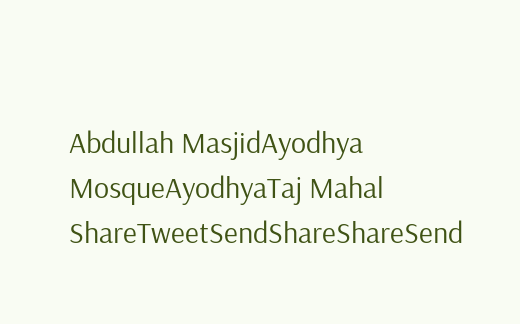Abdullah MasjidAyodhya MosqueAyodhyaTaj Mahal
ShareTweetSendShareShareSend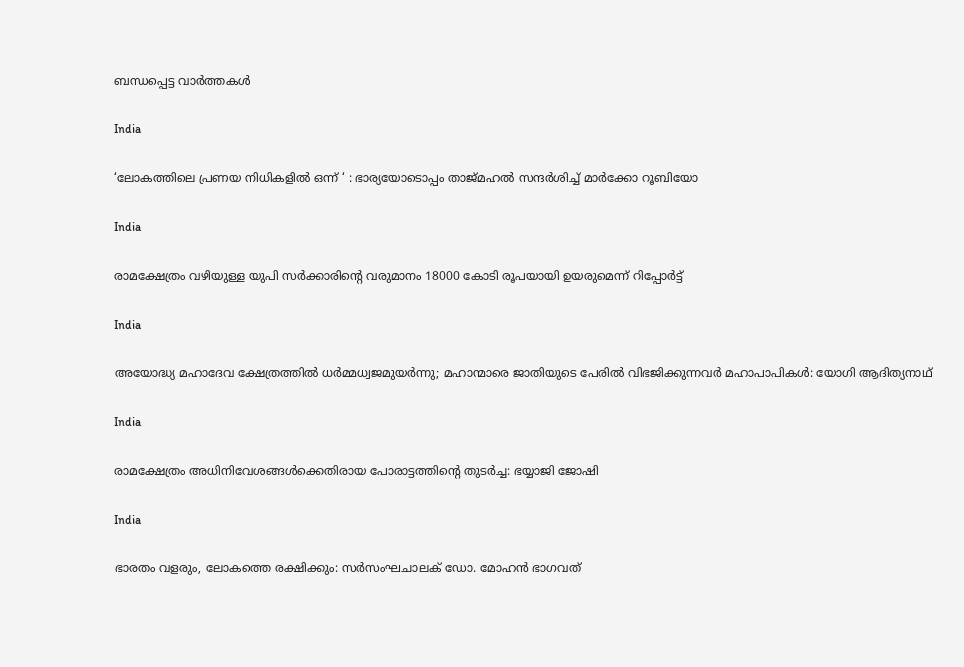ബന്ധപ്പെട്ട വാര്‍ത്തകള്‍

India

‘ലോകത്തിലെ പ്രണയ നിധികളിൽ ഒന്ന് ‘ : ഭാര്യയോടൊപ്പം താജ്മഹൽ സന്ദർശിച്ച് മാർക്കോ റൂബിയോ

India

രാമക്ഷേത്രം വഴിയുള്ള യുപി സര്‍ക്കാരിന്റെ വരുമാനം 18000 കോടി രൂപയായി ഉയരുമെന്ന് റിപ്പോര്‍ട്ട്

India

അയോദ്ധ്യ മഹാദേവ ക്ഷേത്രത്തില്‍ ധര്‍മ്മധ്വജമുയര്‍ന്നു; മഹാന്മാരെ ജാതിയുടെ പേരില്‍ വിഭജിക്കുന്നവര്‍ മഹാപാപികള്‍: യോഗി ആദിത്യനാഥ്

India

രാമക്ഷേത്രം അധിനിവേശങ്ങള്‍ക്കെതിരായ പോരാട്ടത്തിന്റെ തുടര്‍ച്ച: ഭയ്യാജി ജോഷി

India

ഭാരതം വളരും, ലോകത്തെ രക്ഷിക്കും: സര്‍സംഘചാലക് ഡോ. മോഹന്‍ ഭാഗവത്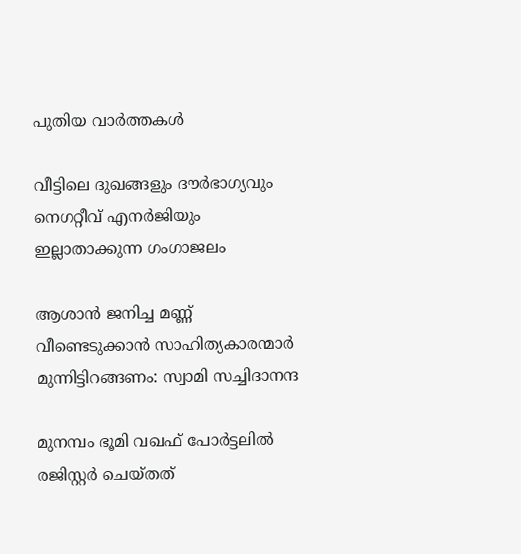പുതിയ വാര്‍ത്തകള്‍

വീട്ടിലെ ദുഖങ്ങളും ദൗര്‍ഭാഗ്യവും നെഗറ്റീവ് എനര്‍ജിയും ഇല്ലാതാക്കുന്ന ഗംഗാജലം

ആശാന്‍ ജനിച്ച മണ്ണ് വീണ്ടെടുക്കാന്‍ സാഹിത്യകാരന്മാര്‍ മുന്നിട്ടിറങ്ങണം: സ്വാമി സച്ചിദാനന്ദ

മുനമ്പം ഭൂമി വഖഫ് പോര്‍ട്ടലില്‍ രജിസ്റ്റര്‍ ചെയ്തത്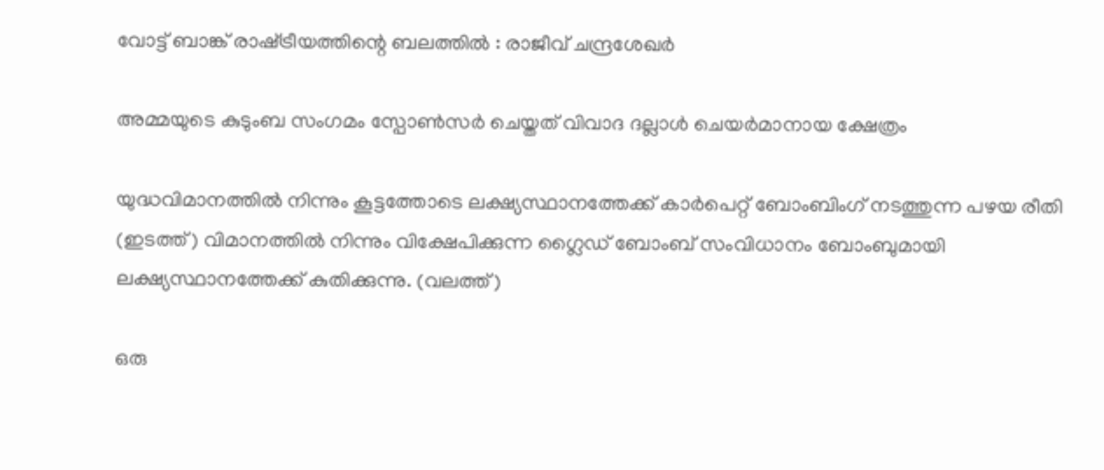വോട്ട് ബാങ്ക് രാഷ്‌ട്രീയത്തിന്റെ ബലത്തില്‍ : രാജീവ് ചന്ദ്രശേഖര്‍

അമ്മയുടെ കുടുംബ സംഗമം സ്പോണ്‍സര്‍ ചെയ്തത് വിവാദ ദല്ലാള്‍ ചെയര്‍മാനായ ക്ഷേത്രം

യുദ്ധവിമാനത്തില്‍ നിന്നും കൂട്ടത്തോടെ ലക്ഷ്യസ്ഥാനത്തേക്ക് കാര്‍പെറ്റ് ബോംബിംഗ് നടത്തുന്ന പഴയ രീതി (ഇടത്ത്) വിമാനത്തില്‍ നിന്നും വിക്ഷേപിക്കുന്ന ഗ്ലൈഡ് ബോംബ് സംവിധാനം ബോംബുമായി ലക്ഷ്യസ്ഥാനത്തേക്ക് കുതിക്കുന്നു. (വലത്ത്)

ഒരു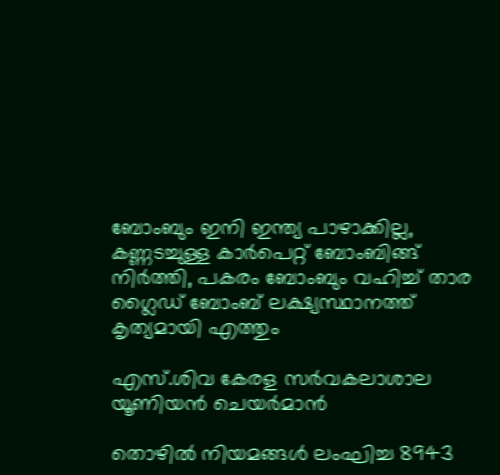ബോംബും ഇനി ഇന്ത്യ പാഴാക്കില്ല, കണ്ണടച്ചുള്ള കാര്‍പെറ്റ് ബോംബിങ്ങ് നിര്‍ത്തി, പകരം ബോംബും വഹിച്ച് താര ഗ്ലൈഡ് ബോംബ് ലക്ഷ്യസ്ഥാനത്ത് കൃത്യമായി എത്തും

എസ്.ശിവ കേരള സര്‍വകലാശാല യൂണിയന്‍ ചെയര്‍മാന്‍

തൊഴിൽ നിയമങ്ങൾ ലംഘിച്ച 8943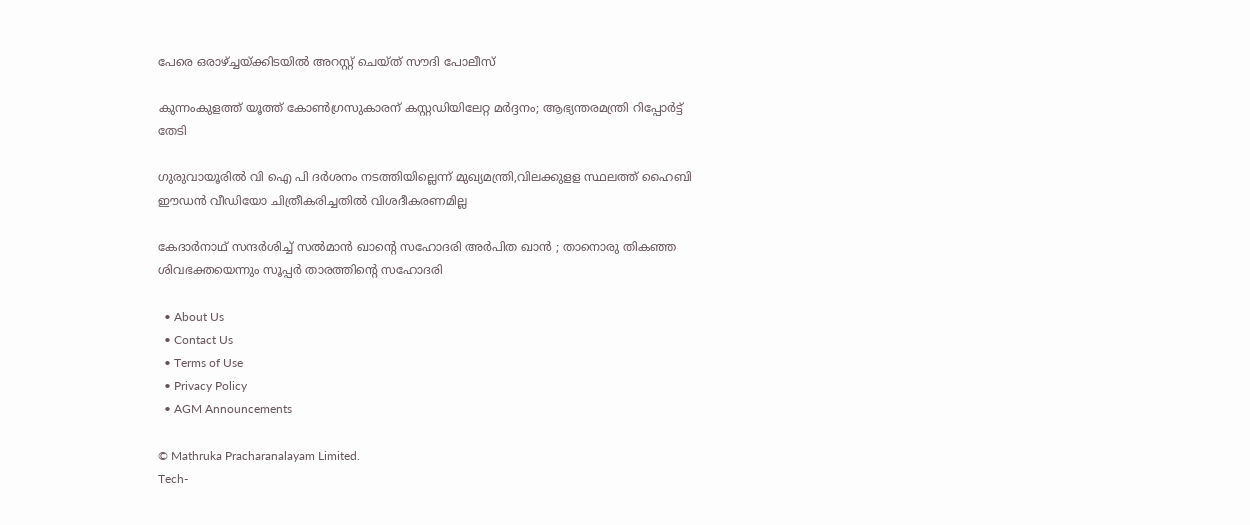പേരെ ഒരാഴ്‌ച്ചയ്‌ക്കിടയിൽ അറസ്റ്റ് ചെയ്ത് സൗദി പോലീസ്

കുന്നംകുളത്ത് യൂത്ത് കോണ്‍ഗ്രസുകാരന് കസ്റ്റഡിയിലേറ്റ മര്‍ദ്ദനം; ആഭ്യന്തരമന്ത്രി റിപ്പോര്‍ട്ട് തേടി

ഗുരുവായൂരില്‍ വി ഐ പി ദര്‍ശനം നടത്തിയില്ലെന്ന് മുഖ്യമന്ത്രി,വിലക്കുളള സ്ഥലത്ത് ഹൈബി ഈഡന്‍ വീഡിയോ ചിത്രീകരിച്ചതില്‍ വിശദീകരണമില്ല

കേദാർനാഥ് സന്ദർശിച്ച് സൽമാൻ ഖാന്റെ സഹോദരി അർപിത ഖാൻ ; താനൊരു തികഞ്ഞ ശിവഭക്തയെന്നും സൂപ്പർ താരത്തിന്റെ സഹോദരി

  • About Us
  • Contact Us
  • Terms of Use
  • Privacy Policy
  • AGM Announcements

© Mathruka Pracharanalayam Limited.
Tech-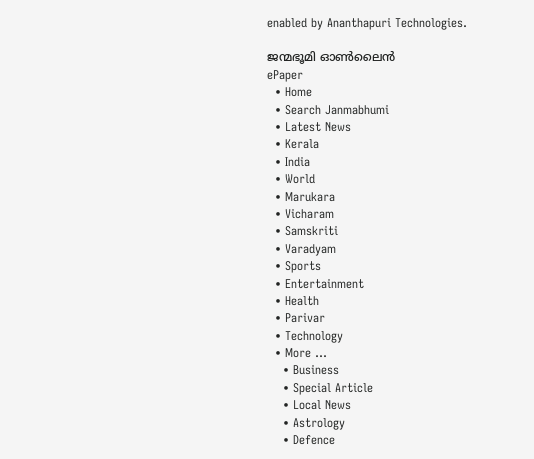enabled by Ananthapuri Technologies.

ജന്മഭൂമി ഓണ്‍ലൈന്‍
ePaper
  • Home
  • Search Janmabhumi
  • Latest News
  • Kerala
  • India
  • World
  • Marukara
  • Vicharam
  • Samskriti
  • Varadyam
  • Sports
  • Entertainment
  • Health
  • Parivar
  • Technology
  • More …
    • Business
    • Special Article
    • Local News
    • Astrology
    • Defence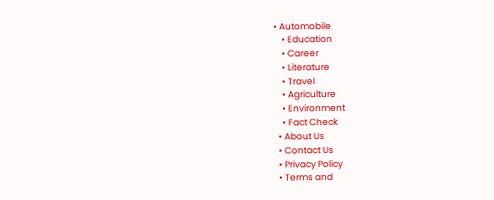• Automobile
    • Education
    • Career
    • Literature
    • Travel
    • Agriculture
    • Environment
    • Fact Check
  • About Us
  • Contact Us
  • Privacy Policy
  • Terms and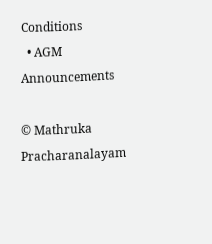Conditions
  • AGM Announcements

© Mathruka Pracharanalayam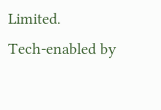Limited.
Tech-enabled by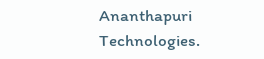Ananthapuri Technologies.